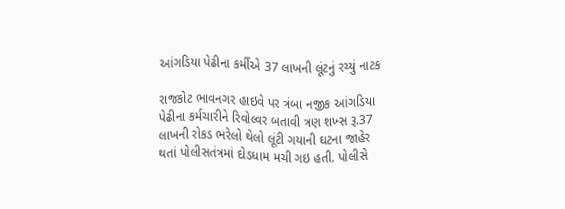આંગડિયા પેઢીના કર્મીએ 37 લાખની લૂંટનું રચ્યું નાટક

રાજકોટ ભાવનગર હાઇવે પર ત્રંબા નજીક આંગડિયા પેઢીના કર્મચારીને રિવોલ્વર બતાવી ત્રણ શખ્સ રૂ.37 લાખની રોકડ ભરેલો થેલો લૂંટી ગયાની ઘટના જાહેર થતાં પોલીસતંત્રમાં દોડધામ મચી ગઇ હતી. પોલીસે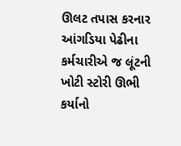ઊલટ તપાસ કરનાર આંગડિયા પેઢીના કર્મચારીએ જ લૂંટની ખોટી સ્ટોરી ઊભી કર્યાનો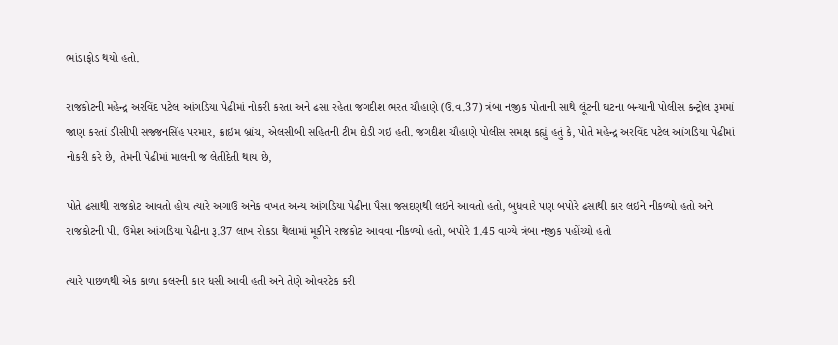ભાંડાફોડ થયો હતો.

રાજકોટની મહેન્દ્ર અરવિંદ પટેલ આંગડિયા પેઢીમાં નોકરી કરતા અને ઢસા રહેતા જગદીશ ભરત ચૌહાણે (ઉ.વ.37) ત્રંબા નજીક પોતાની સાથે લૂંટની ઘટના બન્યાની પોલીસ કન્ટ્રોલ રૂમમાં જાણ કરતાં ડીસીપી સજ્જનસિંહ પરમાર, ક્રાઇમ બ્રાંચ, એલસીબી સહિતની ટીમ દોડી ગઇ હતી. જગદીશ ચૌહાણે પોલીસ સમક્ષ કહ્યું હતું કે, પોતે મહેન્દ્ર અરવિંદ પટેલ આંગડિયા પેઢીમાં નોકરી કરે છે, તેમની પેઢીમાં માલની જ લેતીદેતી થાય છે,

પોતે ઢસાથી રાજકોટ આવતો હોય ત્યારે અગાઉ અનેક વખત અન્ય આંગડિયા પેઢીના પૈસા જસદણથી લઇને આવતો હતો, બુધવારે પણ બપોરે ઢસાથી કાર લઇને નીકળ્યો હતો અને રાજકોટની પી. ઉમેશ આંગડિયા પેઢીના રૂ.37 લાખ રોકડા થેલામાં મૂકીને રાજકોટ આવવા નીકળ્યો હતો, બપોરે 1.45 વાગ્યે ત્રંબા નજીક પહોંચ્યો હતો

ત્યારે પાછળથી એક કાળા કલરની કાર ધસી આવી હતી અને તેણે ઓવરટેક કરી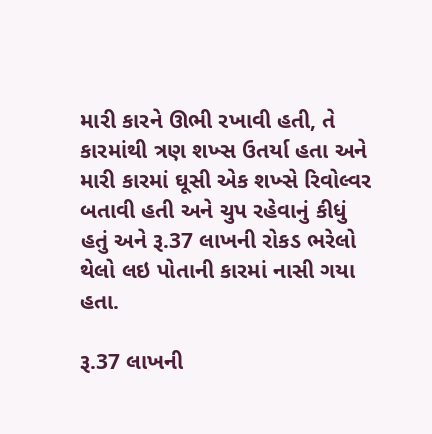મારી કારને ઊભી રખાવી હતી, તે કારમાંથી ત્રણ શખ્સ ઉતર્યા હતા અને મારી કારમાં ઘૂસી એક શખ્સે રિવોલ્વર બતાવી હતી અને ચુપ રહેવાનું કીધું હતું અને રૂ.37 લાખની રોકડ ભરેલો થેલો લઇ પોતાની કારમાં નાસી ગયા હતા.

રૂ.37 લાખની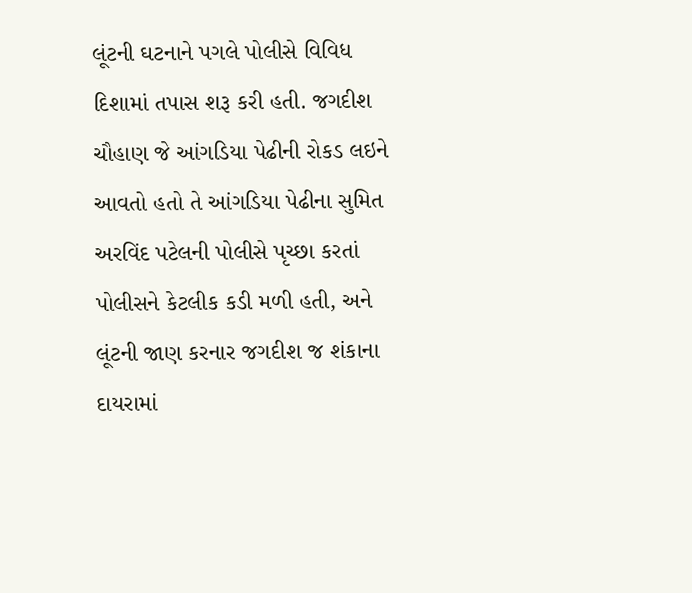લૂંટની ઘટનાને પગલે પોલીસે વિવિધ દિશામાં તપાસ શરૂ કરી હતી. જગદીશ ચૌહાણ જે આંગડિયા પેઢીની રોકડ લઇને આવતો હતો તે આંગડિયા પેઢીના સુમિત અરવિંદ પટેલની પોલીસે પૃચ્છા કરતાં પોલીસને કેટલીક કડી મળી હતી, અને લૂંટની જાણ કરનાર જગદીશ જ શંકાના દાયરામાં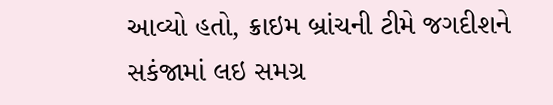આવ્યો હતો, ક્રાઇમ બ્રાંચની ટીમે જગદીશને સકંજામાં લઇ સમગ્ર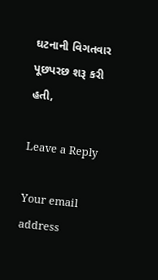ઘટનાની વિગતવાર પૂછપરછ શરૂ કરી હતી,

Leave a Reply

Your email address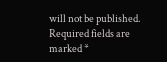will not be published. Required fields are marked *